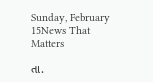Sunday, February 15News That Matters

તા.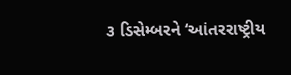૩ ડિસેમ્બરને ‘આંતરરાષ્ટ્રીય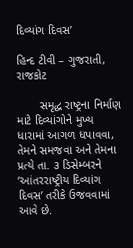દિવ્યાંગ દિવસ’

હિન્દ ટીવી – ગુજરાતી, રાજકોટ

       સમૃદ્ધ રાષ્ટ્રના નિર્માણ માટે દિવ્યાંગોને મુખ્ય ધારામાં આગળ ધપાવવા, તેમને સમજવા અને તેમના પ્રત્યે તા. ૩ ડિસેમ્બરને ‘આંતરરાષ્ટ્રીય દિવ્યાંગ દિવસ’ તરીકે ઉજવવામાં આવે છે.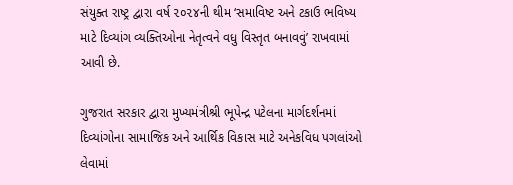સંયુક્ત રાષ્ટ્ર દ્વારા વર્ષ ૨૦૨૪ની થીમ ‘સમાવિષ્ટ અને ટકાઉ ભવિષ્ય માટે દિવ્યાંગ વ્યક્તિઓના નેતૃત્વને વધુ વિસ્તૃત બનાવવું’ રાખવામાં આવી છે.

ગુજરાત સરકાર દ્વારા મુખ્યમંત્રીશ્રી ભૂપેન્દ્ર પટેલના માર્ગદર્શનમાં દિવ્યાંગોના સામાજિક અને આર્થિક વિકાસ માટે અનેકવિધ પગલાંઓ લેવામાં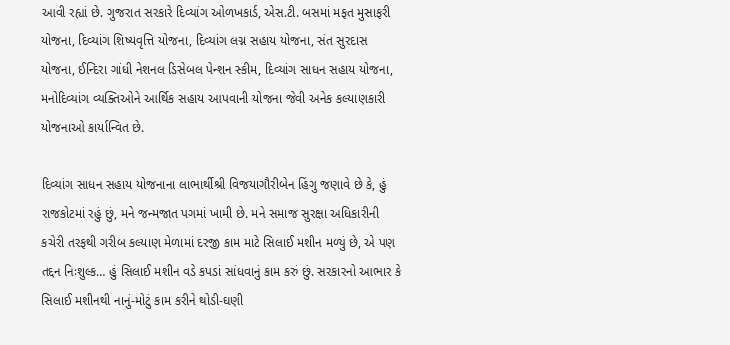આવી રહ્યાં છે. ગુજરાત સરકારે દિવ્યાંગ ઓળખકાર્ડ, એસ.ટી. બસમાં મફત મુસાફરી યોજના, દિવ્યાંગ શિષ્યવૃત્તિ યોજના, દિવ્યાંગ લગ્ન સહાય યોજના, સંત સુરદાસ યોજના, ઈન્દિરા ગાંધી નેશનલ ડિસેબલ પેન્શન સ્કીમ, દિવ્યાંગ સાધન સહાય યોજના, મનોદિવ્યાંગ વ્યક્તિઓને આર્થિક સહાય આપવાની યોજના જેવી અનેક કલ્યાણકારી યોજનાઓ કાર્યાન્વિત છે.

દિવ્યાંગ સાધન સહાય યોજનાના લાભાર્થીશ્રી વિજયાગૌરીબેન હિંગુ જણાવે છે કે, હું રાજકોટમાં રહું છું, મને જન્મજાત પગમાં ખામી છે. મને સમાજ સુરક્ષા અધિકારીની કચેરી તરફથી ગરીબ કલ્યાણ મેળામાં દરજી કામ માટે સિલાઈ મશીન મળ્યું છે, એ પણ તદ્દન નિઃશુલ્ક… હું સિલાઈ મશીન વડે કપડાં સાંધવાનું કામ કરું છું. સરકારનો આભાર કે સિલાઈ મશીનથી નાનું-મોટું કામ કરીને થોડી-ઘણી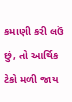કમાણી કરી લઉં છું, તો આર્થિક ટેકો મળી જાય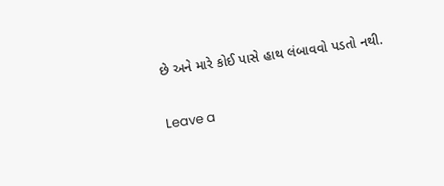છે અને મારે કોઈ પાસે હાથ લંબાવવો પડતો નથી.

Leave a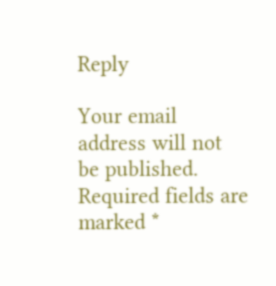Reply

Your email address will not be published. Required fields are marked *